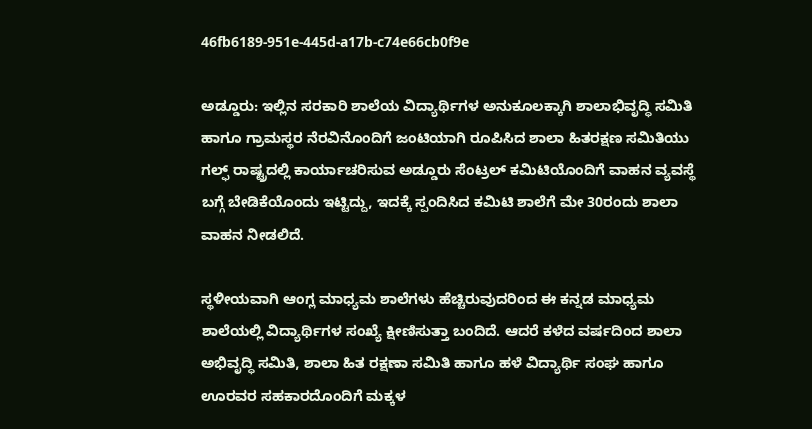46fb6189-951e-445d-a17b-c74e66cb0f9e

ಅಡ್ಡೂರು: ಇಲ್ಲಿನ ಸರಕಾರಿ ಶಾಲೆಯ ವಿದ್ಯಾರ್ಥಿಗಳ ಅನುಕೂಲಕ್ಕಾಗಿ ಶಾಲಾಭಿವೃದ್ಧಿ ಸಮಿತಿ ಹಾಗೂ ಗ್ರಾಮಸ್ಥರ ನೆರವಿನೊಂದಿಗೆ ಜಂಟಿಯಾಗಿ ರೂಪಿಸಿದ ಶಾಲಾ ಹಿತರಕ್ಷಣ ಸಮಿತಿಯು ಗಲ್ಫ್ ರಾಷ್ಟ್ರದಲ್ಲಿ ಕಾರ್ಯಾಚರಿಸುವ ಅಡ್ಡೂರು ಸೆಂಟ್ರಲ್ ಕಮಿಟಿಯೊಂದಿಗೆ ವಾಹನ ವ್ಯವಸ್ಥೆ ಬಗ್ಗೆ ಬೇಡಿಕೆಯೊಂದು ಇಟ್ಟಿದ್ದು, ಇದಕ್ಕೆ ಸ್ಪಂದಿಸಿದ ಕಮಿಟಿ ಶಾಲೆಗೆ ಮೇ 30ರಂದು ಶಾಲಾ ವಾಹನ ನೀಡಲಿದೆ.

ಸ್ಥಳೀಯವಾಗಿ ಆಂಗ್ಲ ಮಾಧ್ಯಮ ಶಾಲೆಗಳು ಹೆಚ್ಚಿರುವುದರಿಂದ ಈ ಕನ್ನಡ ಮಾಧ್ಯಮ ಶಾಲೆಯಲ್ಲಿ ವಿದ್ಯಾರ್ಥಿಗಳ ಸಂಖ್ಯೆ ಕ್ಷೀಣಿಸುತ್ತಾ ಬಂದಿದೆ. ಆದರೆ ಕಳೆದ ವರ್ಷದಿಂದ ಶಾಲಾ ಅಭಿವೃದ್ಧಿ ಸಮಿತಿ, ಶಾಲಾ ಹಿತ ರಕ್ಷಣಾ ಸಮಿತಿ ಹಾಗೂ ಹಳೆ ವಿದ್ಯಾರ್ಥಿ ಸಂಘ ಹಾಗೂ ಊರವರ ಸಹಕಾರದೊಂದಿಗೆ ಮಕ್ಕಳ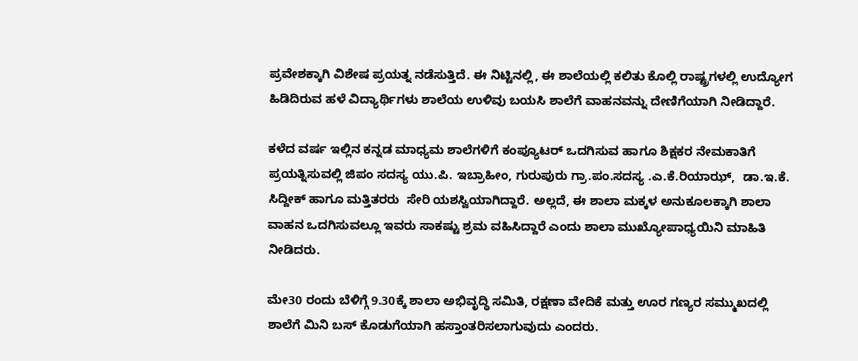ಪ್ರವೇಶಕ್ಕಾಗಿ ವಿಶೇಷ ಪ್ರಯತ್ನ ನಡೆಸುತ್ತಿದೆ. ಈ ನಿಟ್ಟಿನಲ್ಲಿ, ಈ ಶಾಲೆಯಲ್ಲಿ ಕಲಿತು ಕೊಲ್ಲಿ ರಾಷ್ಟ್ರಗಳಲ್ಲಿ ಉದ್ಯೋಗ ಹಿಡಿದಿರುವ ಹಳೆ ವಿದ್ಯಾರ್ಥಿಗಳು ಶಾಲೆಯ ಉಳಿವು ಬಯಸಿ ಶಾಲೆಗೆ ವಾಹನವನ್ನು ದೇಣಿಗೆಯಾಗಿ ನೀಡಿದ್ದಾರೆ.

ಕಳೆದ ವರ್ಷ ಇಲ್ಲಿನ ಕನ್ನಡ ಮಾಧ್ಯಮ ಶಾಲೆಗಳಿಗೆ ಕಂಪ್ಯೂಟರ್ ಒದಗಿಸುವ ಹಾಗೂ ಶಿಕ್ಷಕರ ನೇಮಕಾತಿಗೆ ಪ್ರಯತ್ನಿಸುವಲ್ಲಿ ಜಿಪಂ ಸದಸ್ಯ ಯು.ಪಿ. ಇಬ್ರಾಹೀಂ, ಗುರುಪುರು ಗ್ರಾ.ಪಂ.ಸದಸ್ಯ .ಎ.ಕೆ.ರಿಯಾಝ್,  ಡಾ.ಇ.ಕೆ. ಸಿದ್ದೀಕ್ ಹಾಗೂ ಮತ್ತಿತರರು  ಸೇರಿ ಯಶಸ್ವಿಯಾಗಿದ್ದಾರೆ. ಅಲ್ಲದೆ, ಈ ಶಾಲಾ ಮಕ್ಕಳ ಅನುಕೂಲಕ್ಕಾಗಿ ಶಾಲಾ ವಾಹನ ಒದಗಿಸುವಲ್ಲೂ ಇವರು ಸಾಕಷ್ಟು ಶ್ರಮ ವಹಿಸಿದ್ದಾರೆ ಎಂದು ಶಾಲಾ ಮುಖ್ಯೋಪಾಧ್ಯಯಿನಿ ಮಾಹಿತಿ ನೀಡಿದರು.

ಮೇ30 ರಂದು ಬೆಳಿಗ್ಗೆ 9.30ಕ್ಕೆ ಶಾಲಾ ಅಭಿವೃದ್ಧಿ ಸಮಿತಿ, ರಕ್ಷಣಾ ವೇದಿಕೆ ಮತ್ತು ಊರ ಗಣ್ಯರ ಸಮ್ಮುಖದಲ್ಲಿ ಶಾಲೆಗೆ ಮಿನಿ ಬಸ್ ಕೊಡುಗೆಯಾಗಿ ಹಸ್ತಾಂತರಿಸಲಾಗುವುದು ಎಂದರು.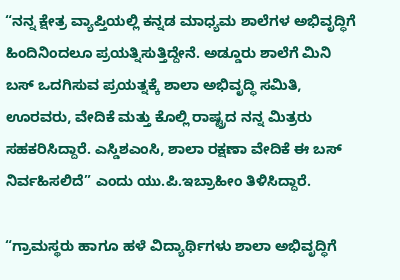“ನನ್ನ ಕ್ಷೇತ್ರ ವ್ಯಾಪ್ತಿಯಲ್ಲಿ ಕನ್ನಡ ಮಾಧ್ಯಮ ಶಾಲೆಗಳ ಅಭಿವೃದ್ಧಿಗೆ ಹಿಂದಿನಿಂದಲೂ ಪ್ರಯತ್ನಿಸುತ್ತಿದ್ದೇನೆ. ಅಡ್ಡೂರು ಶಾಲೆಗೆ ಮಿನಿ ಬಸ್ ಒದಗಿಸುವ ಪ್ರಯತ್ನಕ್ಕೆ ಶಾಲಾ ಅಭಿವೃದ್ಧಿ ಸಮಿತಿ, ಊರವರು, ವೇದಿಕೆ ಮತ್ತು ಕೊಲ್ಲಿ ರಾಷ್ಟ್ರದ ನನ್ನ ಮಿತ್ರರು ಸಹಕರಿಸಿದ್ದಾರೆ. ಎಸ್ಡಿಶಎಂಸಿ, ಶಾಲಾ ರಕ್ಷಣಾ ವೇದಿಕೆ ಈ ಬಸ್ ನಿರ್ವಹಿಸಲಿದೆ” ಎಂದು ಯು.ಪಿ.ಇಬ್ರಾಹೀಂ ತಿಳಿಸಿದ್ದಾರೆ.

“ಗ್ರಾಮಸ್ಥರು ಹಾಗೂ ಹಳೆ ವಿದ್ಯಾರ್ಥಿಗಳು ಶಾಲಾ ಅಭಿವೃದ್ಧಿಗೆ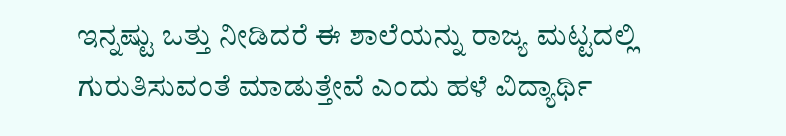ಇನ್ನಷ್ಟು ಒತ್ತು ನೀಡಿದರೆ ಈ ಶಾಲೆಯನ್ನು ರಾಜ್ಯ ಮಟ್ಟದಲ್ಲಿ ಗುರುತಿಸುವಂತೆ ಮಾಡುತ್ತೇವೆ ಎಂದು ಹಳೆ ವಿದ್ಯಾರ್ಥಿ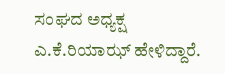ಸಂಘದ ಅಧ್ಯಕ್ಷ ಎ.ಕೆ.ರಿಯಾಝ್ ಹೇಳಿದ್ದಾರೆ.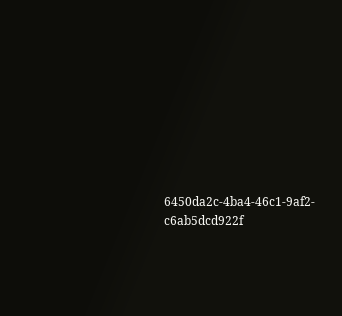6450da2c-4ba4-46c1-9af2-c6ab5dcd922f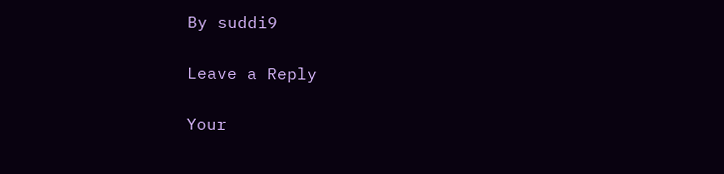By suddi9

Leave a Reply

Your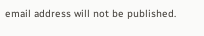email address will not be published.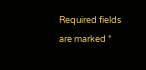Required fields are marked *